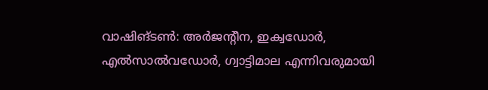വാഷിങ്ടൺ: അർജന്റീന, ഇക്വഡോർ, എൽസാൽവഡോർ, ഗ്വാട്ടിമാല എന്നിവരുമായി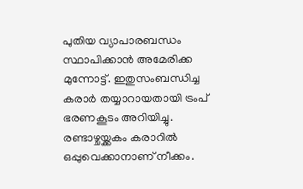പുതിയ വ്യാപാരബന്ധം സ്ഥാപിക്കാൻ അമേരിക്ക മുന്നോട്ട്. ഇതുസംബന്ധിച്ച കരാർ തയ്യാറായതായി ട്രംപ് ഭരണകൂടം അറിയിച്ചു.
രണ്ടാഴ്ചയ്ക്കകം കരാറിൽ ഒപ്പുവെക്കാനാണ് നീക്കം.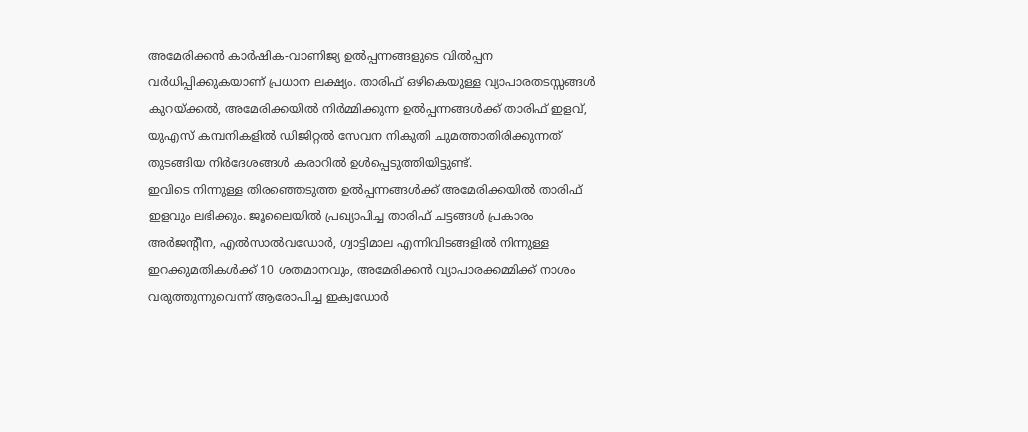അമേരിക്കൻ കാർഷിക-വാണിജ്യ ഉൽപ്പന്നങ്ങളുടെ വിൽപ്പന വർധിപ്പിക്കുകയാണ് പ്രധാന ലക്ഷ്യം. താരിഫ് ഒഴികെയുള്ള വ്യാപാരതടസ്സങ്ങൾ കുറയ്ക്കൽ, അമേരിക്കയിൽ നിർമ്മിക്കുന്ന ഉൽപ്പന്നങ്ങൾക്ക് താരിഫ് ഇളവ്, യുഎസ് കമ്പനികളിൽ ഡിജിറ്റൽ സേവന നികുതി ചുമത്താതിരിക്കുന്നത് തുടങ്ങിയ നിർദേശങ്ങൾ കരാറിൽ ഉൾപ്പെടുത്തിയിട്ടുണ്ട്.
ഇവിടെ നിന്നുള്ള തിരഞ്ഞെടുത്ത ഉൽപ്പന്നങ്ങൾക്ക് അമേരിക്കയിൽ താരിഫ് ഇളവും ലഭിക്കും. ജൂലൈയിൽ പ്രഖ്യാപിച്ച താരിഫ് ചട്ടങ്ങൾ പ്രകാരം അർജന്റീന, എൽസാൽവഡോർ, ഗ്വാട്ടിമാല എന്നിവിടങ്ങളിൽ നിന്നുള്ള ഇറക്കുമതികൾക്ക് 10 ശതമാനവും, അമേരിക്കൻ വ്യാപാരക്കമ്മിക്ക് നാശം വരുത്തുന്നുവെന്ന് ആരോപിച്ച ഇക്വഡോർ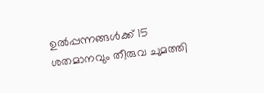ഉൽപ്പന്നങ്ങൾക്ക് 15 ശതമാനവും തീരുവ ചുമത്തി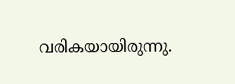വരികയായിരുന്നു.